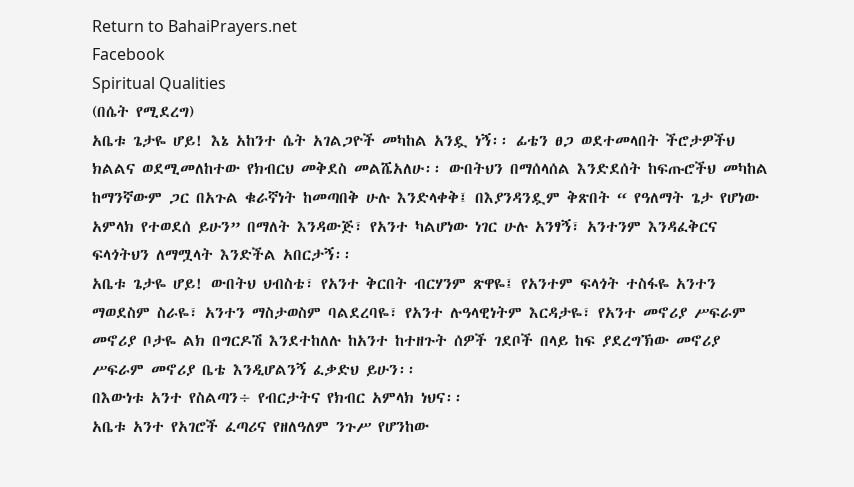Return to BahaiPrayers.net
Facebook
Spiritual Qualities
(በሴት የሚደረግ)
አቤቱ ጌታዬ ሆይ! እኔ አከንተ ሴት አገልጋዮች መካከል አንዷ ነኝ፡፡ ፊቴን ፀጋ ወደተመላበት ችሮታዎችህ ክልልና ወደሚመለከተው የክብርህ መቅደስ መልሼአለሁ፡፡ ውበትህን በማሰላሰል እንድደሰት ከፍጡሮችህ መካከል ከማንኛውም ጋር በአጉል ቁራኛነት ከመጣበቅ ሁሉ እንድላቀቅ፤ በእያንዳንዷም ቅጽበት “ የዓለማት ጌታ የሆነው አምላክ የተወደሰ ይሁን” በማለት እንዳውጅ፣ የአንተ ካልሆነው ነገር ሁሉ አንፃኝ፣ አንተንም እንዳፈቅርና ፍላጎትህን ለማሟላት እንድችል አበርታኝ፡፡
አቤቱ ጌታዬ ሆይ! ውበትህ ህብስቴ፣ የአንተ ቅርበት ብርሃንም ጽዋዬ፤ የአንተም ፍላጎት ተስፋዬ አንተን ማወደስም ስራዬ፣ አንተን ማስታወስም ባልደረባዬ፣ የአንተ ሉዓላዊነትም እርዳታዬ፣ የአንተ መኖሪያ ሥፍራም መኖሪያ ቦታዬ ልክ በግርዶሽ እንደተከለሉ ከአንተ ከተዘጉት ሰዎች ገደቦች በላይ ከፍ ያደረግኽው መኖሪያ ሥፍራም መኖሪያ ቤቴ እንዲሆልንኝ ፈቃድህ ይሁን፡፡
በእውነቱ አንተ የስልጣን÷ የብርታትና የክብር አምላክ ነህና፡፡
አቤቱ አንተ የአገሮች ፈጣሪና የዘለዓለም ንጉሥ የሆንከው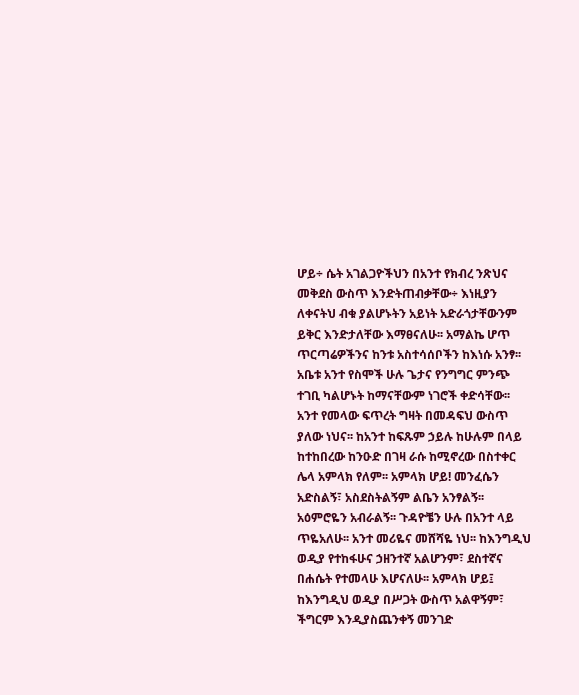ሆይ÷ ሴት አገልጋዮችህን በአንተ የክብረ ንጽህና መቅደስ ውስጥ እንድትጠብቃቸው÷ እነዚያን ለቀናትህ ብቁ ያልሆኑትን አይነት አድራጎታቸውንም ይቅር እንድታለቸው እማፀናለሁ፡፡ አማልኬ ሆጥ ጥርጣሬዎችንና ከንቱ አስተሳሰቦችን ከእነሱ አንፃ፡፡ አቤቱ አንተ የስሞች ሁሉ ጌታና የንግግር ምንጭ ተገቢ ካልሆኑት ከማናቸውም ነገሮች ቀድሳቸው፡፡ አንተ የመላው ፍጥረት ግዛት በመዳፍህ ውስጥ ያለው ነህና፡፡ ከአንተ ከፍጹም ኃይሉ ከሁሉም በላይ ከተከበረው ከንዑድ በገዛ ራሱ ከሚኖረው በስተቀር ሌላ አምላክ የለም፡፡ አምላክ ሆይ! መንፈሴን አድስልኝ፣ አስደስትልኝም ልቤን አንፃልኝ፡፡ አዕምሮዬን አብራልኝ፡፡ ጉዳዮቼን ሁሉ በአንተ ላይ ጥዬአለሁ፡፡ አንተ መሪዬና መሸሻዬ ነህ፡፡ ከእንግዲህ ወዲያ የተከፋሁና ኃዘንተኛ አልሆንም፣ ደስተኛና በሐሴት የተመላሁ እሆናለሁ፡፡ አምላክ ሆይ፤ ከእንግዲህ ወዲያ በሥጋት ውስጥ አልዋኝም፣ ችግርም እንዲያስጨንቀኝ መንገድ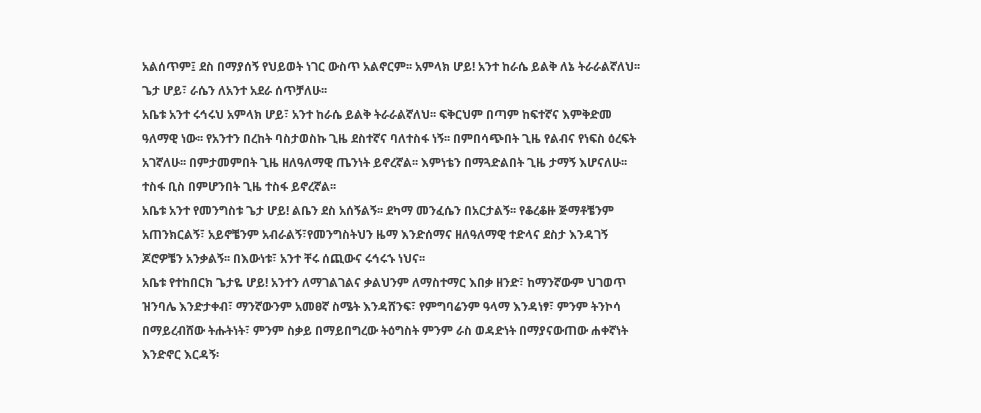አልሰጥም፤ ደስ በማያሰኝ የህይወት ነገር ውስጥ አልኖርም፡፡ አምላክ ሆይ! አንተ ከራሴ ይልቅ ለኔ ትራራልኛለህ፡፡ ጌታ ሆይ፣ ራሴን ለአንተ አደራ ሰጥቻለሁ፡፡
አቤቱ አንተ ሩኅሩህ አምላክ ሆይ፣ አንተ ከራሴ ይልቅ ትራራልኛለህ፡፡ ፍቅርህም በጣም ከፍተኛና እምቅድመ ዓለማዊ ነው፡፡ የአንተን በረከት ባስታወስኩ ጊዜ ደስተኛና ባለተስፋ ነኝ፡፡ በምበሳጭበት ጊዜ የልብና የነፍስ ዕረፍት አገኛለሁ፡፡ በምታመምበት ጊዜ ዘለዓለማዊ ጤንነት ይኖረኛል፡፡ እምነቴን በማጓድልበት ጊዜ ታማኝ እሆናለሁ፡፡ ተስፋ ቢስ በምሆንበት ጊዜ ተስፋ ይኖረኛል፡፡
አቤቱ አንተ የመንግስቱ ጌታ ሆይ! ልቤን ደስ አሰኝልኝ፡፡ ደካማ መንፈሴን በአርታልኝ፡፡ የቆረቆዙ ጅማቶቼንም አጠንክርልኝ፣ አይኖቼንም አብራልኝ፣የመንግስትህን ዜማ እንድሰማና ዘለዓለማዊ ተድላና ደስታ እንዳገኝ ጆሮዎቼን አንቃልኝ፡፡ በእውነቱ፣ አንተ ቸሩ ሰጪውና ሩኅሩኁ ነህና፡፡
አቤቱ የተከበርክ ጌታዬ ሆይ! አንተን ለማገልገልና ቃልህንም ለማስተማር እበቃ ዘንድ፣ ከማንኛውም ህገወጥ ዝንባሌ እንድታቀብ፣ ማንኛውንም አመፀኛ ስሜት እንዳሸንፍ፣ የምግባሬንም ዓላማ እንዳነፃ፣ ምንም ትንኮሳ በማይረብሸው ትሑትነት፣ ምንም ስቃይ በማይበግረው ትዕግስት ምንም ራስ ወዳድነት በማያናውጠው ሐቀኛነት እንድኖር እርዳኝ፡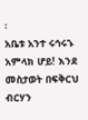፡
አቤቱ አንተ ሩኅሩኁ አምላክ ሆይ! እንደ መስታወት በፍቅርህ ብርሃን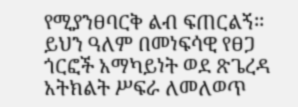የሚያንፀባርቅ ልብ ፍጠርልኝ፡፡ ይህን ዓለም በመነፍሳዊ የፀጋ ጎርፎች አማካይነት ወደ ጽጌረዳ አትክልት ሥፍራ ለመለወጥ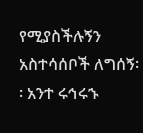የሚያስችሉኝን አስተሳሰቦች ለግሰኝ፡፡ አንተ ሩኅሩኁ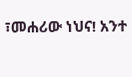፣መሐሪው ነህና! አንተ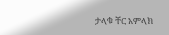ታላቁ ቸር አምላክ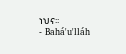ነህና፡፡
- Bahá'u'lláh